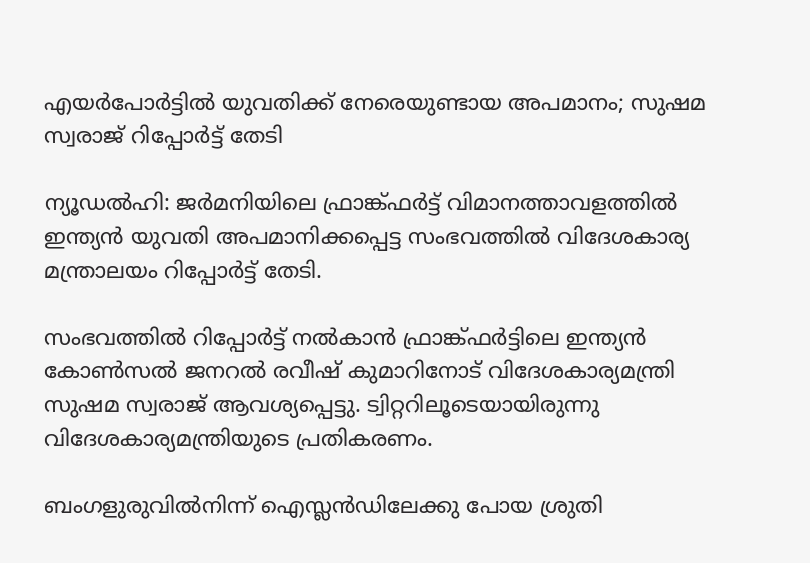എയര്‍പോര്‍ട്ടില്‍ യുവതിക്ക് നേരെയുണ്ടായ അപമാനം; സുഷമ സ്വരാജ് റിപ്പോര്‍ട്ട് തേടി

ന്യൂഡല്‍ഹി: ജര്‍മനിയിലെ ഫ്രാങ്ക്ഫര്‍ട്ട് വിമാനത്താവളത്തില്‍ ഇന്ത്യന്‍ യുവതി അപമാനിക്കപ്പെട്ട സംഭവത്തില്‍ വിദേശകാര്യ മന്ത്രാലയം റിപ്പോര്‍ട്ട് തേടി.

സംഭവത്തില്‍ റിപ്പോര്‍ട്ട് നല്‍കാന്‍ ഫ്രാങ്ക്ഫര്‍ട്ടിലെ ഇന്ത്യന്‍ കോണ്‍സല്‍ ജനറല്‍ രവീഷ് കുമാറിനോട് വിദേശകാര്യമന്ത്രി സുഷമ സ്വരാജ് ആവശ്യപ്പെട്ടു. ട്വിറ്ററിലൂടെയായിരുന്നു വിദേശകാര്യമന്ത്രിയുടെ പ്രതികരണം.

ബംഗളുരുവില്‍നിന്ന് ഐസ്ലന്‍ഡിലേക്കു പോയ ശ്രുതി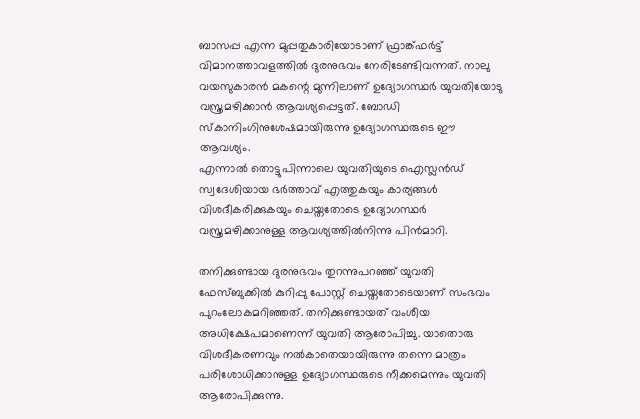ബാസപ്പ എന്ന മുപ്പതുകാരിയോടാണ് ഫ്രാങ്ക്ഫര്‍ട്ട് വിമാനത്താവളത്തില്‍ ദുരനുഭവം നേരിടേണ്ടിവന്നത്. നാലു വയസുകാരന്‍ മകന്റെ മുന്നിലാണ് ഉദ്യോഗസ്ഥര്‍ യുവതിയോടു വസ്ത്രമഴിക്കാന്‍ ആവശ്യപ്പെട്ടത്. ബോഡി സ്‌കാനിംഗിനുശേഷമായിരുന്നു ഉദ്യോഗസ്ഥരുടെ ഈ ആവശ്യം.
എന്നാല്‍ തൊട്ടുപിന്നാലെ യുവതിയുടെ ഐസ്ലന്‍ഡ് സ്വദേശിയായ ഭര്‍ത്താവ് എത്തുകയും കാര്യങ്ങള്‍ വിശദീകരിക്കുകയും ചെയ്തതോടെ ഉദ്യോഗസ്ഥര്‍ വസ്ത്രമഴിക്കാനുള്ള ആവശ്യത്തില്‍നിന്നു പിന്‍മാറി.

തനിക്കുണ്ടായ ദുരനുഭവം തുറന്നുപറഞ്ഞ് യുവതി ഫേസ്ബുക്കില്‍ കുറിപ്പു പോസ്റ്റ് ചെയ്തതോടെയാണ് സംഭവം പുറംലോകമറിഞ്ഞത്. തനിക്കുണ്ടായത് വംശീയ അധിക്ഷേപമാണെന്ന് യുവതി ആരോപിച്ചു. യാതൊരു വിശദീകരണവും നല്‍കാതെയായിരുന്നു തന്നെ മാത്രം പരിശോധിക്കാനുള്ള ഉദ്യോഗസ്ഥരുടെ നീക്കമെന്നും യുവതി ആരോപിക്കുന്നു.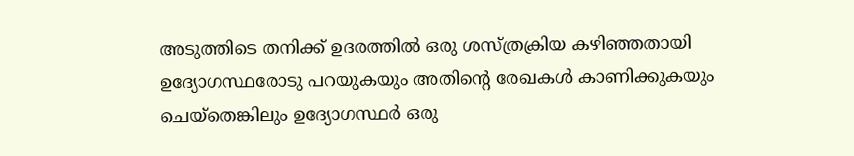അടുത്തിടെ തനിക്ക് ഉദരത്തില്‍ ഒരു ശസ്ത്രക്രിയ കഴിഞ്ഞതായി ഉദ്യോഗസ്ഥരോടു പറയുകയും അതിന്റെ രേഖകള്‍ കാണിക്കുകയും ചെയ്‌തെങ്കിലും ഉദ്യോഗസ്ഥര്‍ ഒരു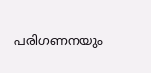പരിഗണനയും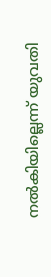നല്‍കിയില്ലെന്ന് യുവതി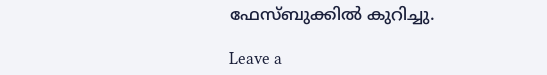ഫേസ്ബുക്കില്‍ കുറിച്ചു.

Leave a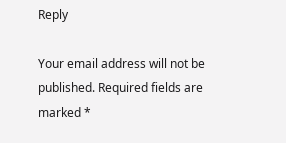Reply

Your email address will not be published. Required fields are marked *